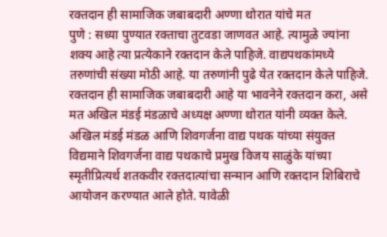रक्तदान ही सामाजिक जबाबदारी अण्णा थोरात यांचे मत
पुणे : सध्या पुण्यात रक्ताचा तुटवडा जाणवत आहे. त्यामुळे ज्यांना शक्य आहे त्या प्रत्येकाने रक्तदान केले पाहिजे. वाद्यपथकांमध्ये तरुणांची संख्या मोठी आहे. या तरुणांनी पुढे येत रक्तदान केले पाहिजे. रक्तदान ही सामाजिक जबाबदारी आहे या भावनेने रक्तदान करा, असे मत अखिल मंडई मंडळाचे अध्यक्ष अण्णा थोरात यांनी व्यक्त केले.
अखिल मंडई मंडळ आणि शिवगर्जना वाद्य पथक यांच्या संयुक्त विद्यमाने शिवगर्जना वाद्य पथकाचे प्रमुख विजय साळुंके यांच्या स्मृतीप्रित्यर्थ शतकवीर रक्तदात्यांचा सन्मान आणि रक्तदान शिबिराचे आयोजन करण्यात आले होते. यावेळी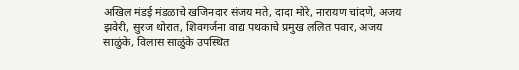अखिल मंडई मंडळाचे खजिनदार संजय मते, दादा मोरे, नारायण चांदणे, अजय झवेरी, सुरज थोरात, शिवगर्जना वाद्य पथकाचे प्रमुख ललित पवार, अजय साळुंके, विलास साळुंके उपस्थित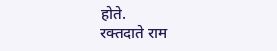होते.
रक्तदाते राम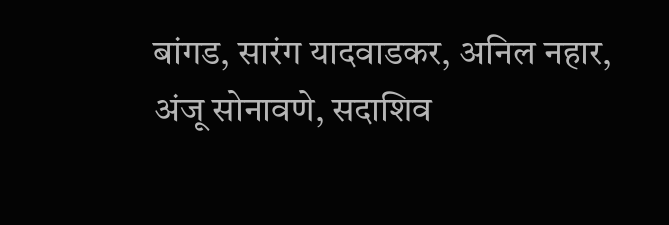बांगड, सारंग यादवाडकर, अनिल नहार, अंजू सोनावणे, सदाशिव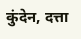कुंदेन, दत्ता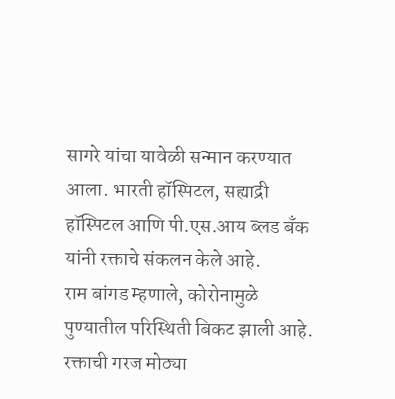सागरे यांचा यावेळी सन्मान करण्यात आला. भारती हॉस्पिटल, सह्याद्री हॉस्पिटल आणि पी.एस.आय ब्लड बँक यांनी रक्ताचे संकलन केले आहे.
राम बांगड म्हणाले, कोरोनामुळे पुण्यातील परिस्थिती बिकट झाली आहे. रक्ताची गरज मोठ्या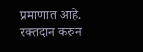प्रमाणात आहे. रक्तदान करुन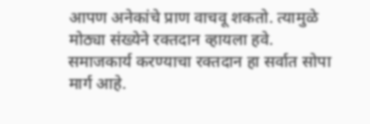आपण अनेकांचे प्राण वाचवू शकतो. त्यामुळे मोठ्या संख्येने रक्तदान व्हायला हवे. समाजकार्य करण्याचा रक्तदान हा सर्वात सोपा मार्ग आहे.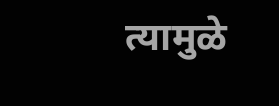त्यामुळे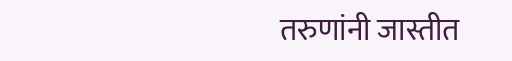तरुणांनी जास्तीत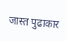जास्त पुढाकार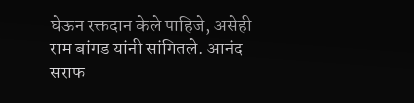घेऊन रक्तदान केले पाहिजे, असेही राम बांगड यांनी सांगितले. आनंद सराफ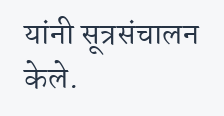यांनी सूत्रसंचालन केले.